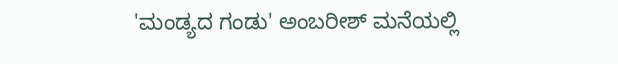'ಮಂಡ್ಯದ ಗಂಡು' ಅಂಬರೀಶ್ ಮನೆಯಲ್ಲಿ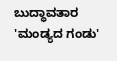ಬುದ್ಧಾವತಾರ
'ಮಂಡ್ಯದ ಗಂಡು'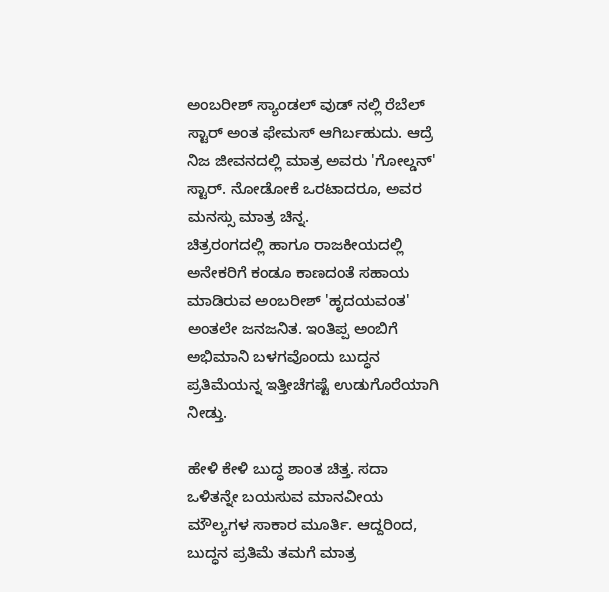ಅಂಬರೀಶ್ ಸ್ಯಾಂಡಲ್ ವುಡ್ ನಲ್ಲಿ ರೆಬೆಲ್ ಸ್ಟಾರ್ ಅಂತ ಫೇಮಸ್ ಆಗಿರ್ಬಹುದು. ಆದ್ರೆ ನಿಜ ಜೀವನದಲ್ಲಿ ಮಾತ್ರ ಅವರು 'ಗೋಲ್ಡನ್' ಸ್ಟಾರ್. ನೋಡೋಕೆ ಒರಟಾದರೂ, ಅವರ ಮನಸ್ಸು ಮಾತ್ರ ಚಿನ್ನ.
ಚಿತ್ರರಂಗದಲ್ಲಿ ಹಾಗೂ ರಾಜಕೀಯದಲ್ಲಿ ಅನೇಕರಿಗೆ ಕಂಡೂ ಕಾಣದಂತೆ ಸಹಾಯ ಮಾಡಿರುವ ಅಂಬರೀಶ್ 'ಹೃದಯವಂತ' ಅಂತಲೇ ಜನಜನಿತ. ಇಂತಿಪ್ಪ ಅಂಬಿಗೆ ಅಭಿಮಾನಿ ಬಳಗವೊಂದು ಬುದ್ಧನ ಪ್ರತಿಮೆಯನ್ನ ಇತ್ತೀಚೆಗಷ್ಟೆ ಉಡುಗೊರೆಯಾಗಿ ನೀಡ್ತು.

ಹೇಳಿ ಕೇಳಿ ಬುದ್ಧ ಶಾಂತ ಚಿತ್ತ. ಸದಾ ಒಳಿತನ್ನೇ ಬಯಸುವ ಮಾನವೀಯ ಮೌಲ್ಯಗಳ ಸಾಕಾರ ಮೂರ್ತಿ. ಆದ್ದರಿಂದ, ಬುದ್ಧನ ಪ್ರತಿಮೆ ತಮಗೆ ಮಾತ್ರ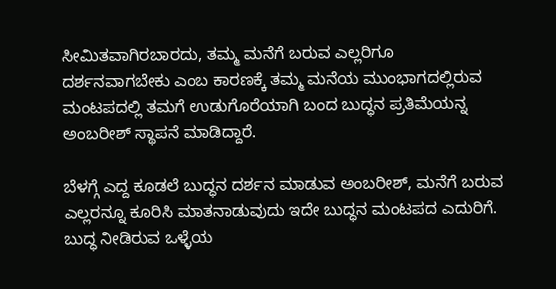ಸೀಮಿತವಾಗಿರಬಾರದು, ತಮ್ಮ ಮನೆಗೆ ಬರುವ ಎಲ್ಲರಿಗೂ ದರ್ಶನವಾಗಬೇಕು ಎಂಬ ಕಾರಣಕ್ಕೆ ತಮ್ಮ ಮನೆಯ ಮುಂಭಾಗದಲ್ಲಿರುವ ಮಂಟಪದಲ್ಲಿ ತಮಗೆ ಉಡುಗೊರೆಯಾಗಿ ಬಂದ ಬುದ್ಧನ ಪ್ರತಿಮೆಯನ್ನ ಅಂಬರೀಶ್ ಸ್ಥಾಪನೆ ಮಾಡಿದ್ದಾರೆ.

ಬೆಳಗ್ಗೆ ಎದ್ದ ಕೂಡಲೆ ಬುದ್ಧನ ದರ್ಶನ ಮಾಡುವ ಅಂಬರೀಶ್, ಮನೆಗೆ ಬರುವ ಎಲ್ಲರನ್ನೂ ಕೂರಿಸಿ ಮಾತನಾಡುವುದು ಇದೇ ಬುದ್ಧನ ಮಂಟಪದ ಎದುರಿಗೆ. ಬುದ್ಧ ನೀಡಿರುವ ಒಳ್ಳೆಯ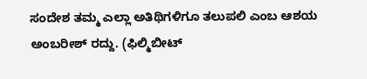ಸಂದೇಶ ತಮ್ಮ ಎಲ್ಲಾ ಅತಿಥಿಗಳಿಗೂ ತಲುಪಲಿ ಎಂಬ ಆಶಯ ಅಂಬರೀಶ್ ರದ್ದು. (ಫಿಲ್ಮಿಬೀಟ್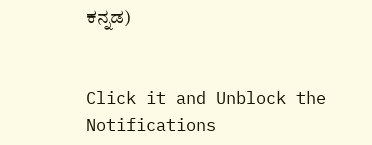ಕನ್ನಡ)


Click it and Unblock the Notifications